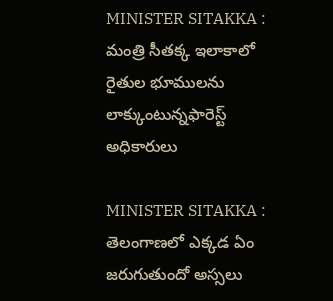MINISTER SITAKKA : మంత్రి సీతక్క ఇలాకాలో రైతుల భూములను లాక్కుంటున్నఫారెస్ట్ అధికారులు

MINISTER SITAKKA : తెలంగాణ‌లో ఎక్క‌డ ఏం జ‌రుగుతుందో అస్స‌లు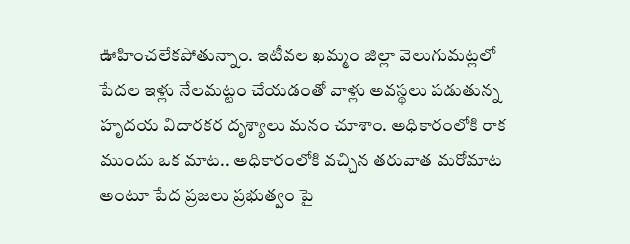ఊహించ‌లేక‌పోతున్నాం. ఇటీవ‌ల ఖ‌మ్మం జిల్లా వెలుగుమ‌ట్ల‌లో పేద‌ల ఇళ్లు నేల‌మ‌ట్టం చేయ‌డంతో వాళ్లు అవ‌స్థ‌లు ప‌డుతున్న హృద‌య విదార‌క‌ర దృశ్యాలు మ‌నం చూశాం. అధికారంలోకి రాక ముందు ఒక మాట‌.. అధికారంలోకి వ‌చ్చిన త‌రువాత మ‌రోమాట అంటూ పేద ప్ర‌జ‌లు ప్ర‌భుత్వం పై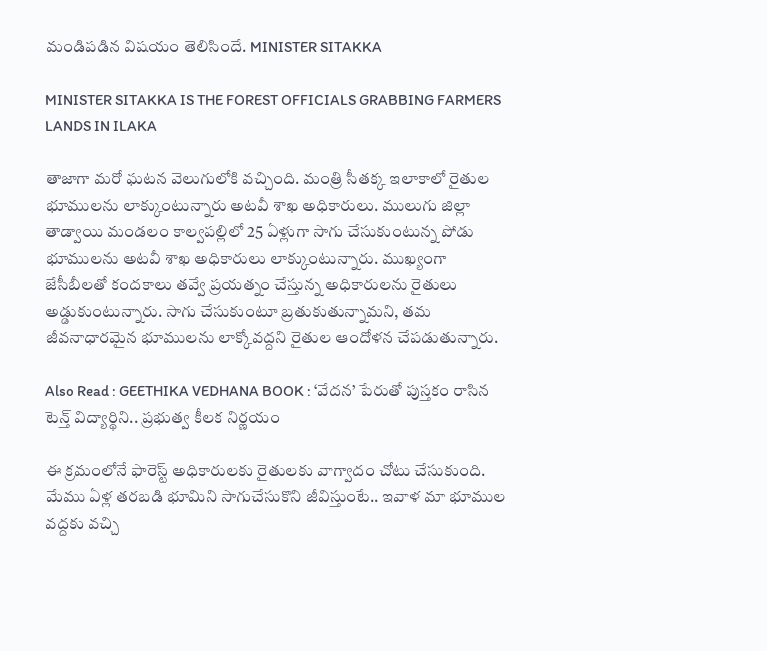మండిప‌డిన విష‌యం తెలిసిందే. MINISTER SITAKKA

MINISTER SITAKKA IS THE FOREST OFFICIALS GRABBING FARMERS LANDS IN ILAKA

తాజాగా మ‌రో ఘ‌ట‌న వెలుగులోకి వ‌చ్చింది. మంత్రి సీతక్క ఇలాకాలో రైతుల భూములను లాక్కుంటున్నారు అటవీ శాఖ అధికారులు. ములుగు జిల్లా తాడ్వాయి మండలం కాల్వపల్లిలో 25 ఏళ్లుగా సాగు చేసుకుంటున్న పోడు భూములను అటవీ శాఖ అధికారులు లాక్కుంటున్నారు. ముఖ్యంగా జేసీబీలతో కందకాలు తవ్వే ప్రయత్నం చేస్తున్న‌ అధికారులను రైతులు అడ్డుకుంటున్నారు. సాగు చేసుకుంటూ బ్రతుకుతున్నామని, తమ జీవనాధారమైన భూములను లాక్కోవద్దని రైతుల ఆందోళన చేప‌డుతున్నారు.

Also Read : GEETHIKA VEDHANA BOOK : ‘వేద‌న’ పేరుతో పుస్త‌కం రాసిన టెన్త్ విద్యార్థిని.. ప్ర‌భుత్వ కీల‌క నిర్ణ‌యం

ఈ క్ర‌మంలోనే ఫారెస్ట్ అధికారుల‌కు రైతుల‌కు వాగ్వాదం చోటు చేసుకుంది. మేము ఏళ్ల త‌ర‌బ‌డి భూమిని సాగుచేసుకొని జీవిస్తుంటే.. ఇవాళ మా భూముల వ‌ద్ద‌కు వ‌చ్చి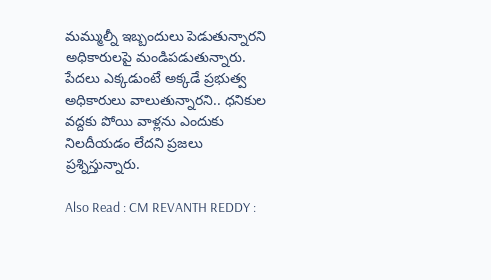మమ్ముల్నీ ఇబ్బందులు పెడుతున్నార‌ని అధికారుల‌పై మండిప‌డుతున్నారు. పేద‌లు ఎక్క‌డుంటే అక్క‌డే ప్ర‌భుత్వ అధికారులు వాలుతున్నార‌ని.. ధ‌నికుల వ‌ద్ద‌కు పోయి వాళ్ల‌ను ఎందుకు నిల‌దీయ‌డం లేద‌ని ప్ర‌జ‌లు ప్ర‌శ్నిస్తున్నారు.

Also Read : CM REVANTH REDDY :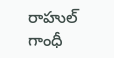రాహుల్ గాంధీ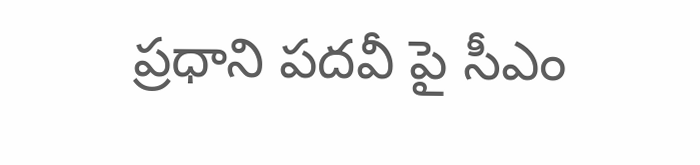ప్ర‌ధాని ప‌ద‌వీ పై సీఎం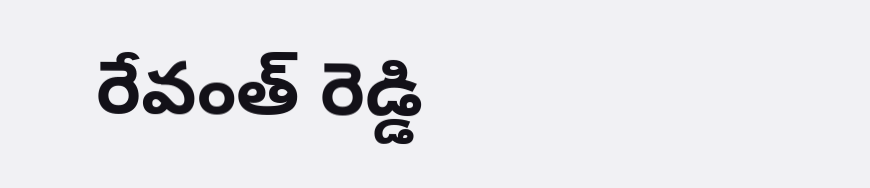రేవంత్ రెడ్డి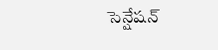సెన్షేష‌న్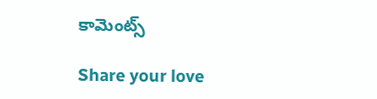కామెంట్స్

Share your love